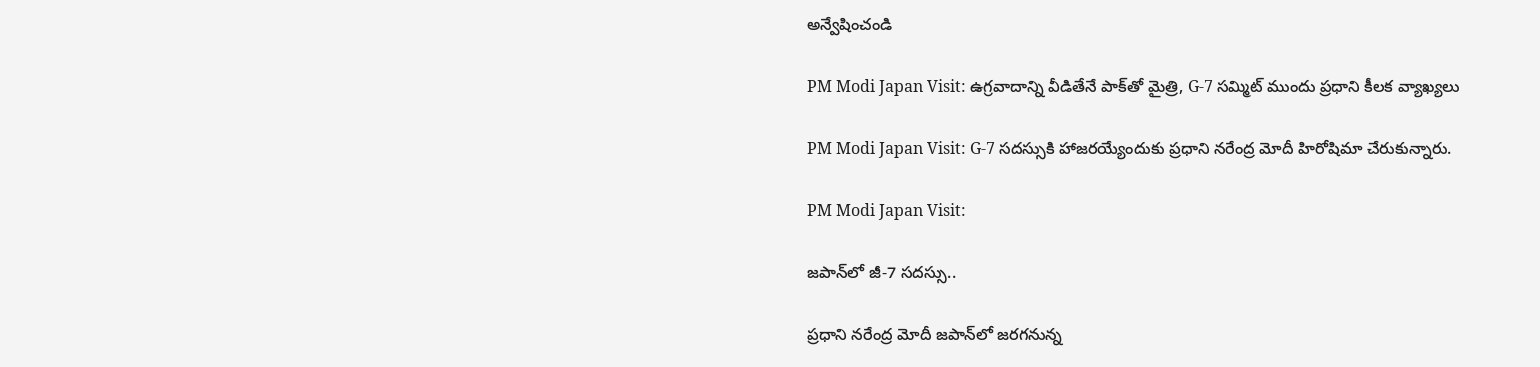అన్వేషించండి

PM Modi Japan Visit: ఉగ్రవాదాన్ని వీడితేనే పాక్‌తో మైత్రి, G-7 సమ్మిట్‌ ముందు ప్రధాని కీలక వ్యాఖ్యలు

PM Modi Japan Visit: G-7 సదస్సుకి హాజరయ్యేందుకు ప్రధాని నరేంద్ర మోదీ హిరోషిమా చేరుకున్నారు.

PM Modi Japan Visit:

జపాన్‌లో జీ-7 సదస్సు..

ప్రధాని నరేంద్ర మోదీ జపాన్‌లో జరగనున్న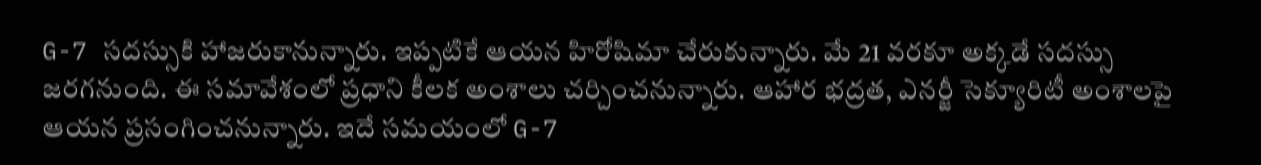G-7 సదస్సుకి హాజరుకానున్నారు. ఇప్పటికే ఆయన హిరోషిమా చేరుకున్నారు. మే 21 వరకూ అక్కడే సదస్సు జరగనుంది. ఈ సమావేశంలో ప్రధాని కీలక అంశాలు చర్చించనున్నారు. ఆహార భద్రత, ఎనర్జీ సెక్యూరిటీ అంశాలపై ఆయన ప్రసంగించనున్నారు. ఇదే సమయంలో G-7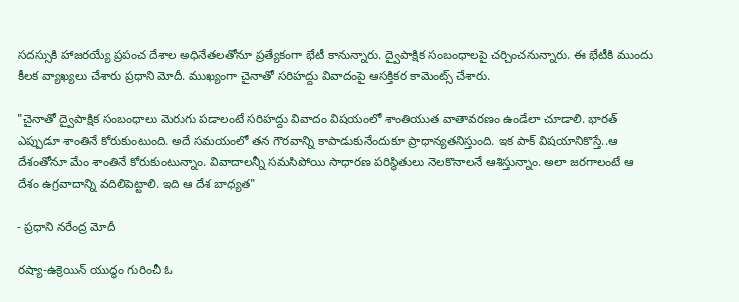సదస్సుకి హాజరయ్యే ప్రపంచ దేశాల అధినేతలతోనూ ప్రత్యేకంగా భేటీ కానున్నారు. ద్వైపాక్షిక సంబంధాలపై చర్చించనున్నారు. ఈ భేటీకి ముందు కీలక వ్యాఖ్యలు చేశారు ప్రధాని మోదీ. ముఖ్యంగా చైనాతో సరిహద్దు వివాదంపై ఆసక్తికర కామెంట్స్ చేశారు.

"చైనాతో ద్వైపాక్షిక సంబంధాలు మెరుగు పడాలంటే సరిహద్దు వివాదం విషయంలో శాంతియుత వాతావరణం ఉండేలా చూడాలి. భారత్‌ ఎప్పుడూ శాంతినే కోరుకుంటుంది. అదే సమయంలో తన గౌరవాన్ని కాపాడుకునేందుకూ ప్రాధాన్యతనిస్తుంది. ఇక పాక్ విషయానికొస్తే..ఆ దేశంతోనూ మేం శాంతినే కోరుకుంటున్నాం. వివాదాలన్నీ సమసిపోయి సాధారణ పరిస్థితులు నెలకొనాలనే ఆశిస్తున్నాం. అలా జరగాలంటే ఆ దేశం ఉగ్రవాదాన్ని వదిలిపెట్టాలి. ఇది ఆ దేశ బాధ్యత"

- ప్రధాని నరేంద్ర మోదీ

రష్యా-ఉక్రెయిన్ యుద్ధం గురించీ ఓ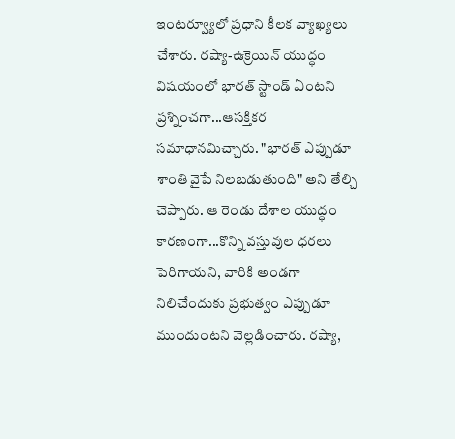ఇంటర్వ్యూలో ప్రధాని కీలక వ్యాఖ్యలు చేశారు. రష్యా-ఉక్రెయిన్ యుద్ధం విషయంలో భారత్‌ స్టాండ్ ఏంటని ప్రశ్నించగా...ఆసక్తికర సమాధానమిచ్చారు. "భారత్ ఎప్పుడూ శాంతి వైపే నిలబడుతుంది" అని తేల్చి చెప్పారు. ఆ రెండు దేశాల యుద్ధం కారణంగా...కొన్ని వస్తువుల ధరలు పెరిగాయని, వారికి అండగా నిలిచేందుకు ప్రభుత్వం ఎప్పుడూ ముందుంటని వెల్లడించారు. రష్యా,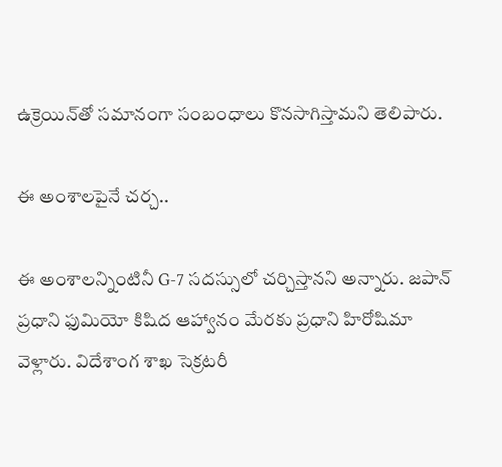ఉక్రెయిన్‌తో సమానంగా సంబంధాలు కొనసాగిస్తామని తెలిపారు.

ఈ అంశాలపైనే చర్చ..

ఈ అంశాలన్నింటినీ G-7 సదస్సులో చర్చిస్తానని అన్నారు. జపాన్ ప్రధాని ఫుమియో కిషిద ఆహ్వానం మేరకు ప్రధాని హిరోషిమా వెళ్లారు. విదేశాంగ శాఖ సెక్రటరీ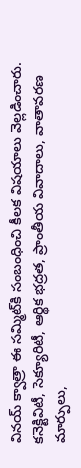వినయ్ క్వాత్రా ఈ సమ్మిట్‌కి సంబంధించి కీలక విషయాలు వెల్లడించారు. కనెక్టివిటీ, సెక్యూరిటీ, ఆర్థిక భద్రత, ప్రాంతీయ వివాదాలు, వాతావరణ మార్పులు,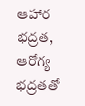ఆహార భద్రత, ఆరోగ్య భద్రతతో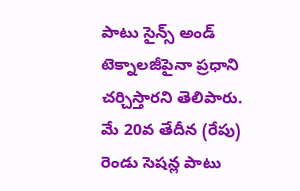పాటు సైన్స్ అండ్ టెక్నాలజీపైనా ప్రధాని చర్చిస్తారని తెలిపారు. మే 20వ తేదీన (రేపు) రెండు సెషన్ల పాటు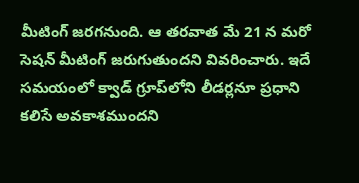మీటింగ్ జరగనుంది. ఆ తరవాత మే 21 న మరో సెషన్ మీటింగ్ జరుగుతుందని వివరించారు. ఇదే సమయంలో క్వాడ్ గ్రూప్‌లోని లీడర్లనూ ప్రధాని కలిసే అవకాశముందని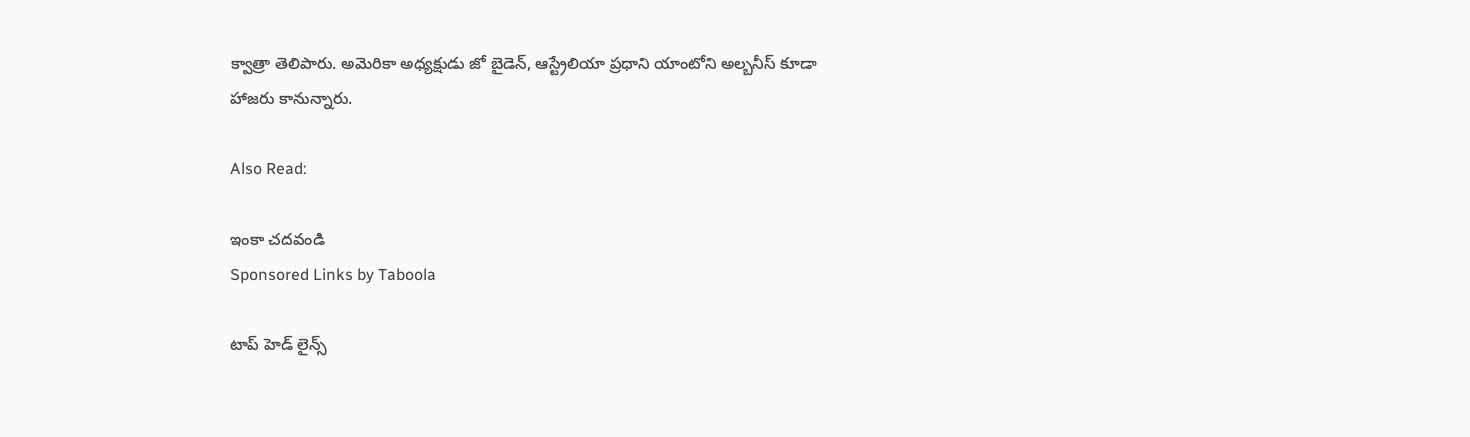క్వాత్రా తెలిపారు. అమెరికా అధ్యక్షుడు జో బైడెన్, ఆస్ట్రేలియా ప్రధాని యాంటోని అల్బనీస్‌ కూడా హాజరు కానున్నారు.

Also Read:

ఇంకా చదవండి
Sponsored Links by Taboola

టాప్ హెడ్ లైన్స్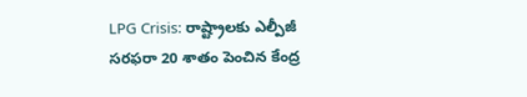LPG Crisis: రాష్ట్రాలకు ఎల్పీజీ సరఫరా 20 శాతం పెంచిన కేంద్ర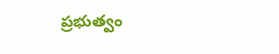ప్రభుత్వం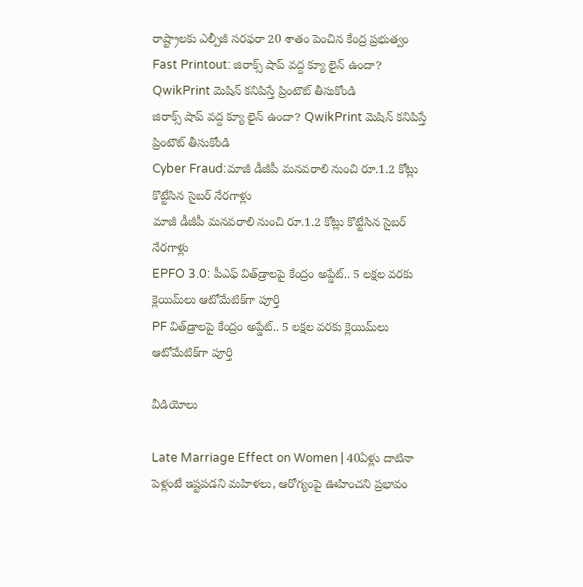రాష్ట్రాలకు ఎల్పీజీ సరఫరా 20 శాతం పెంచిన కేంద్ర ప్రభుత్వం
Fast Printout: జిరాక్స్ షాప్ వద్ద క్యూ లైన్ ఉందా? QwikPrint మెషిన్ కనిపిస్తే ప్రింటౌట్ తీసుకోండి
జిరాక్స్ షాప్ వద్ద క్యూ లైన్ ఉందా? QwikPrint మెషిన్ కనిపిస్తే ప్రింటౌట్ తీసుకోండి
Cyber Fraud:మాజీ డీజీపీ మనవరాలి నుంచి రూ.1.2 కోట్లు కొట్టేసిన సైబర్ నేరగాళ్లు
మాజీ డీజీపీ మనవరాలి నుంచి రూ.1.2 కోట్లు కొట్టేసిన సైబర్ నేరగాళ్లు
EPFO 3.0: పీఎఫ్ విత్‌డ్రాలపై కేంద్రం అప్డేట్.. 5 లక్షల వరకు క్లెయిమ్‌లు ఆటోమేటిక్‌గా పూర్తి
PF విత్‌డ్రాలపై కేంద్రం అప్డేట్.. 5 లక్షల వరకు క్లెయిమ్‌లు ఆటోమేటిక్‌గా పూర్తి

వీడియోలు

Late Marriage Effect on Women | 40ఏళ్లు దాటినా పెళ్లంటే ఇష్టపడని మహిళలు, ఆరోగ్యంపై ఊహించని ప్రభావం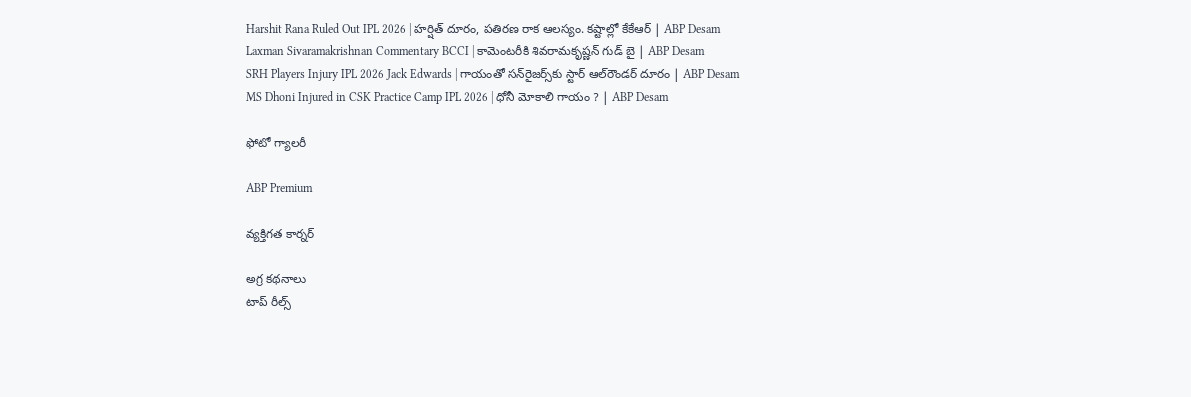Harshit Rana Ruled Out IPL 2026 | హర్షిత్ దూరం, పతిరణ రాక ఆలస్యం. కష్టాల్లో కేకేఆర్ | ABP Desam
Laxman Sivaramakrishnan Commentary BCCI | కామెంటరీకి శివరామకృష్ణన్ గుడ్ బై | ABP Desam
SRH Players Injury IPL 2026 Jack Edwards | గాయంతో సన్‌రైజర్స్‌కు స్టార్ ఆల్‌రౌండర్ దూరం | ABP Desam
MS Dhoni Injured in CSK Practice Camp IPL 2026 | ధోనీ మోకాలి గాయం ? | ABP Desam

ఫోటో గ్యాలరీ

ABP Premium

వ్యక్తిగత కార్నర్

అగ్ర కథనాలు
టాప్ రీల్స్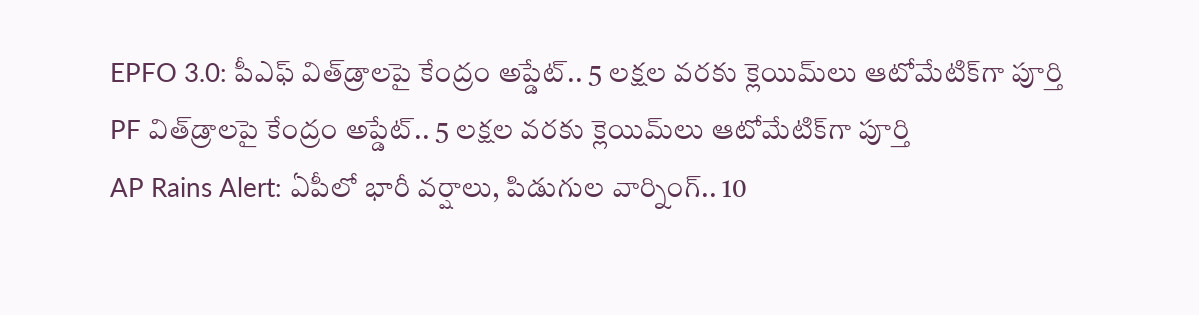EPFO 3.0: పీఎఫ్ విత్‌డ్రాలపై కేంద్రం అప్డేట్.. 5 లక్షల వరకు క్లెయిమ్‌లు ఆటోమేటిక్‌గా పూర్తి
PF విత్‌డ్రాలపై కేంద్రం అప్డేట్.. 5 లక్షల వరకు క్లెయిమ్‌లు ఆటోమేటిక్‌గా పూర్తి
AP Rains Alert: ఏపీలో భారీ వర్షాలు, పిడుగుల వార్నింగ్.. 10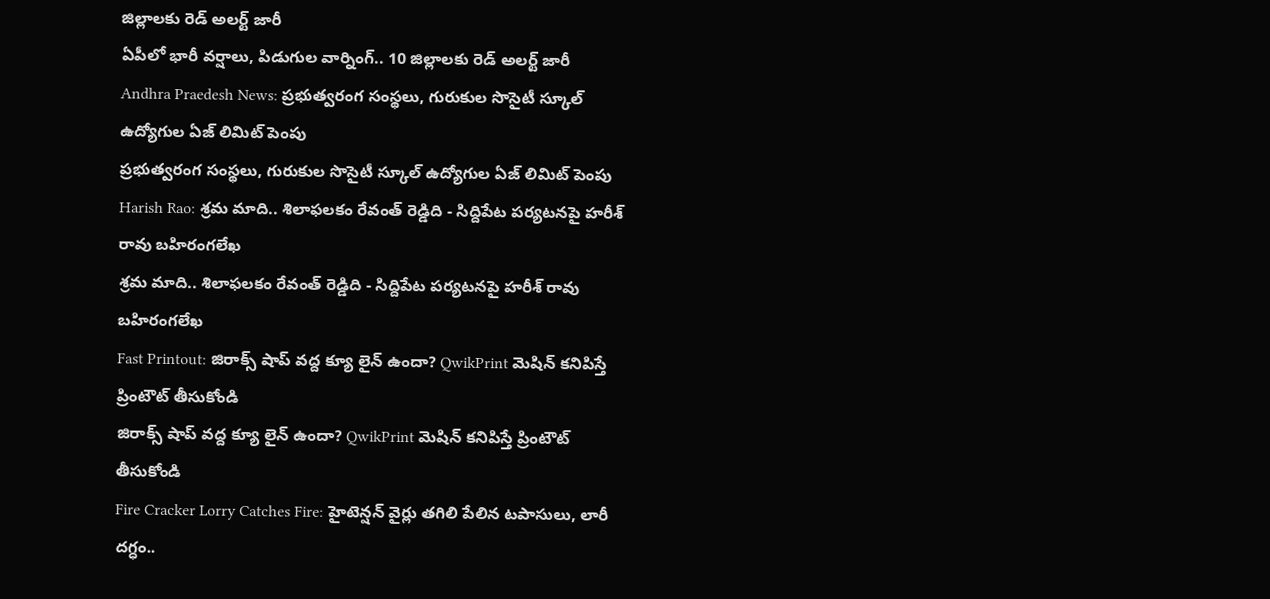జిల్లాలకు రెడ్ అలర్ట్ జారీ
ఏపీలో భారీ వర్షాలు, పిడుగుల వార్నింగ్.. 10 జిల్లాలకు రెడ్ అలర్ట్ జారీ
Andhra Praedesh News: ప్రభుత్వరంగ సంస్థలు, గురుకుల సొసైటీ స్కూల్ ఉద్యోగుల ఏజ్ లిమిట్ పెంపు
ప్రభుత్వరంగ సంస్థలు, గురుకుల సొసైటీ స్కూల్ ఉద్యోగుల ఏజ్ లిమిట్ పెంపు
Harish Rao: శ్రమ మాది.. శిలాఫలకం రేవంత్ రెడ్డిది - సిద్దిపేట పర్యటనపై హరీశ్ రావు బహిరంగలేఖ
శ్రమ మాది.. శిలాఫలకం రేవంత్ రెడ్డిది - సిద్దిపేట పర్యటనపై హరీశ్ రావు బహిరంగలేఖ
Fast Printout: జిరాక్స్ షాప్ వద్ద క్యూ లైన్ ఉందా? QwikPrint మెషిన్ కనిపిస్తే ప్రింటౌట్ తీసుకోండి
జిరాక్స్ షాప్ వద్ద క్యూ లైన్ ఉందా? QwikPrint మెషిన్ కనిపిస్తే ప్రింటౌట్ తీసుకోండి
Fire Cracker Lorry Catches Fire: హైటెన్షన్ వైర్లు తగిలి పేలిన టపాసులు, లారీ దగ్ధం..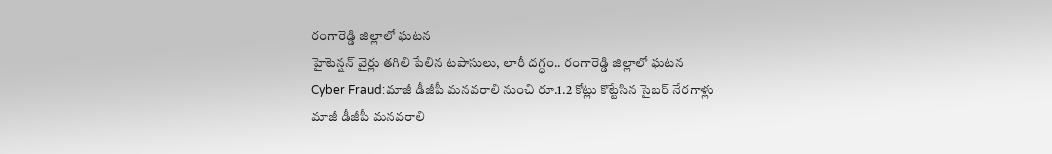రంగారెడ్డి జిల్లాలో ఘటన
హైటెన్షన్ వైర్లు తగిలి పేలిన టపాసులు, లారీ దగ్ధం.. రంగారెడ్డి జిల్లాలో ఘటన
Cyber Fraud:మాజీ డీజీపీ మనవరాలి నుంచి రూ.1.2 కోట్లు కొట్టేసిన సైబర్ నేరగాళ్లు
మాజీ డీజీపీ మనవరాలి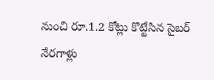నుంచి రూ.1.2 కోట్లు కొట్టేసిన సైబర్ నేరగాళ్లు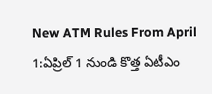New ATM Rules From April 1:ఏప్రిల్ 1 నుండి కొత్త ఏటీఎం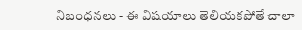నిబంధనలు - ఈ విషయాలు తెలియకపోతే చాలా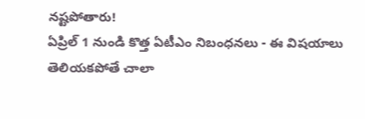నష్టపోతారు!
ఏప్రిల్ 1 నుండి కొత్త ఏటీఎం నిబంధనలు - ఈ విషయాలు తెలియకపోతే చాలా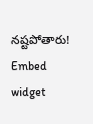నష్టపోతారు!
Embed widget